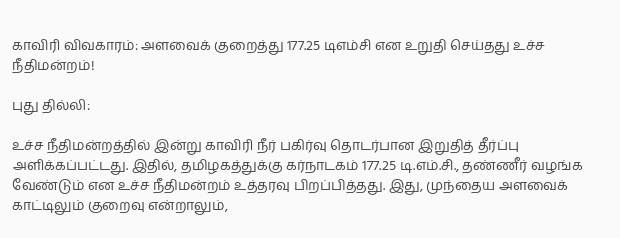காவிரி விவகாரம்: அளவைக் குறைத்து 177.25 டிஎம்சி என உறுதி செய்தது உச்ச நீதிமன்றம்!

புது தில்லி:

உச்ச நீதிமன்றத்தில் இன்று காவிரி நீர் பகிர்வு தொடர்பான இறுதித் தீர்ப்பு அளிக்கப்பட்டது. இதில், தமிழகத்துக்கு கர்நாடகம் 177.25 டி.எம்.சி., தண்ணீர் வழங்க வேண்டும் என உச்ச நீதிமன்றம் உத்தரவு பிறப்பித்தது. இது, முந்தைய அளவைக் காட்டிலும் குறைவு என்றாலும்,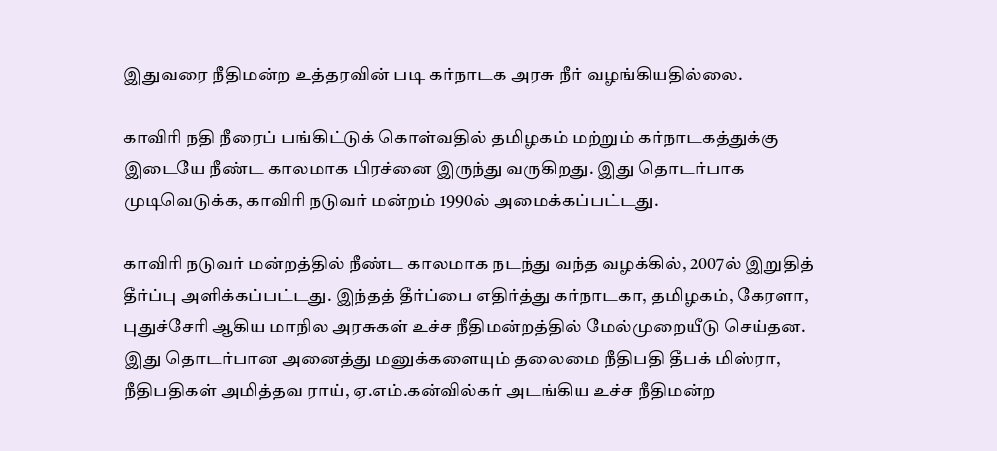இதுவரை நீதிமன்ற உத்தரவின் படி கர்நாடக அரசு நீர் வழங்கியதில்லை.

காவிரி நதி நீரைப் பங்கிட்டுக் கொள்வதில் தமிழகம் மற்றும் கர்நாடகத்துக்கு இடையே நீண்ட காலமாக பிரச்னை இருந்து வருகிறது. இது தொடர்பாக முடிவெடுக்க, காவிரி நடுவர் மன்றம் 1990ல் அமைக்கப்பட்டது.

காவிரி நடுவர் மன்றத்தில் நீண்ட காலமாக நடந்து வந்த வழக்கில், 2007ல் இறுதித் தீர்ப்பு அளிக்கப்பட்டது. இந்தத் தீர்ப்பை எதிர்த்து கர்நாடகா, தமிழகம், கேரளா, புதுச்சேரி ஆகிய மாநில அரசுகள் உச்ச நீதிமன்றத்தில் மேல்முறையீடு செய்தன. இது தொடர்பான அனைத்து மனுக்களையும் தலைமை நீதிபதி தீபக் மிஸ்ரா, நீதிபதிகள் அமித்தவ ராய், ஏ.எம்.கன்வில்கர் அடங்கிய உச்ச நீதிமன்ற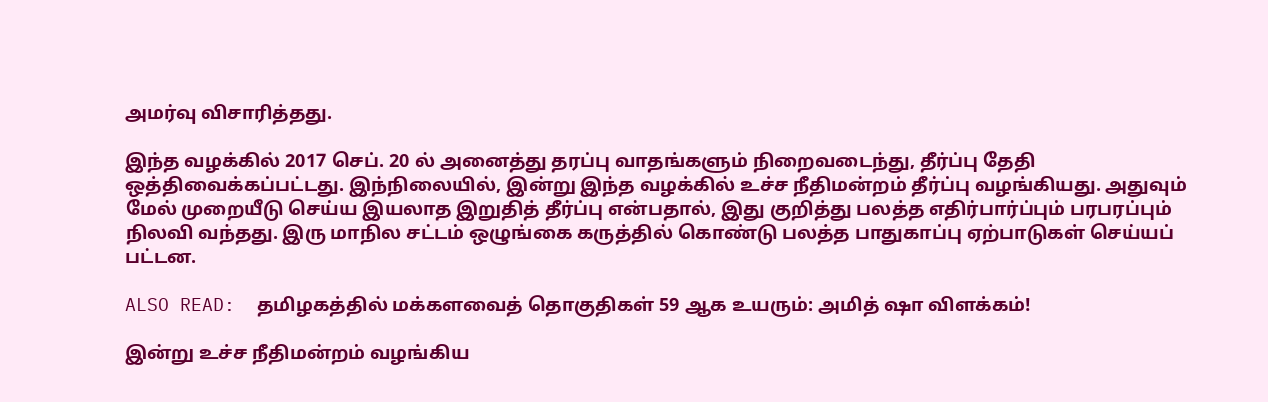அமர்வு விசாரித்தது.

இந்த வழக்கில் 2017 செப். 20 ல் அனைத்து தரப்பு வாதங்களும் நிறைவடைந்து, தீர்ப்பு தேதி ஒத்திவைக்கப்பட்டது. இந்நிலையில், இன்று இந்த வழக்கில் உச்ச நீதிமன்றம் தீர்ப்பு வழங்கியது. அதுவும் மேல் முறையீடு செய்ய இயலாத இறுதித் தீர்ப்பு என்பதால், இது குறித்து பலத்த எதிர்பார்ப்பும் பரபரப்பும் நிலவி வந்தது. இரு மாநில சட்டம் ஒழுங்கை கருத்தில் கொண்டு பலத்த பாதுகாப்பு ஏற்பாடுகள் செய்யப் பட்டன.

ALSO READ:  தமிழகத்தில் மக்களவைத் தொகுதிகள் 59 ஆக உயரும்: அமித் ஷா விளக்கம்!

இன்று உச்ச நீதிமன்றம் வழங்கிய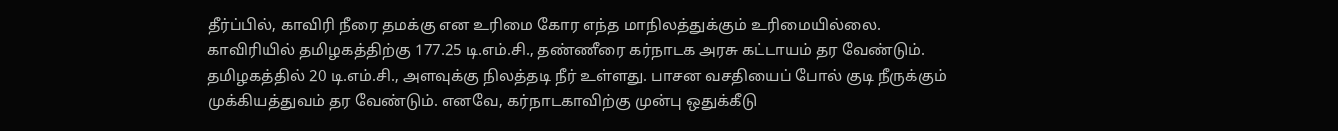தீர்ப்பில், காவிரி நீரை தமக்கு என உரிமை கோர எந்த மாநிலத்துக்கும் உரிமையில்லை. காவிரியில் தமிழகத்திற்கு 177.25 டி.எம்.சி., தண்ணீரை கர்நாடக அரசு கட்டாயம் தர வேண்டும். தமிழகத்தில் 20 டி.எம்.சி., அளவுக்கு நிலத்தடி நீர் உள்ளது. பாசன வசதியைப் போல் குடி நீருக்கும் முக்கியத்துவம் தர வேண்டும். எனவே, கர்நாடகாவிற்கு முன்பு ஒதுக்கீடு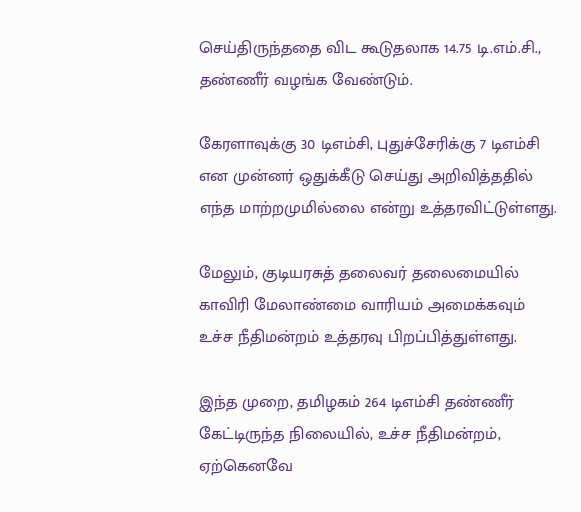செய்திருந்ததை விட கூடுதலாக 14.75 டி.எம்.சி., தண்ணீர் வழங்க வேண்டும்.

கேரளாவுக்கு 30 டிஎம்சி, புதுச்சேரிக்கு 7 டிஎம்சி என முன்னர் ஒதுக்கீடு செய்து அறிவித்ததில் எந்த மாற்றமுமில்லை என்று உத்தரவிட்டுள்ளது.

மேலும், குடியரசுத் தலைவர் தலைமையில் காவிரி மேலாண்மை வாரியம் அமைக்கவும் உச்ச நீதிமன்றம் உத்தரவு பிறப்பித்துள்ளது.

இந்த முறை, தமிழகம் 264 டிஎம்சி தண்ணீர் கேட்டிருந்த நிலையில், உச்ச நீதிமன்றம், ஏற்கெனவே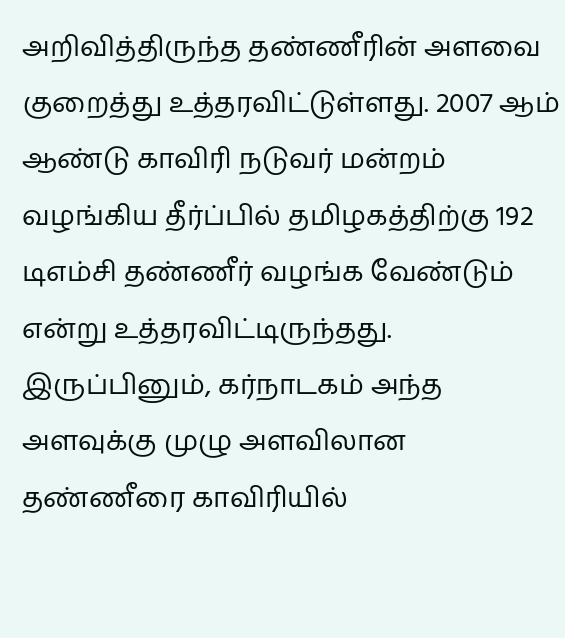அறிவித்திருந்த தண்ணீரின் அளவை குறைத்து உத்தரவிட்டுள்ளது. 2007 ஆம் ஆண்டு காவிரி நடுவர் மன்றம் வழங்கிய தீர்ப்பில் தமிழகத்திற்கு 192 டிஎம்சி தண்ணீர் வழங்க வேண்டும் என்று உத்தரவிட்டிருந்தது. இருப்பினும், கர்நாடகம் அந்த அளவுக்கு முழு அளவிலான தண்ணீரை காவிரியில்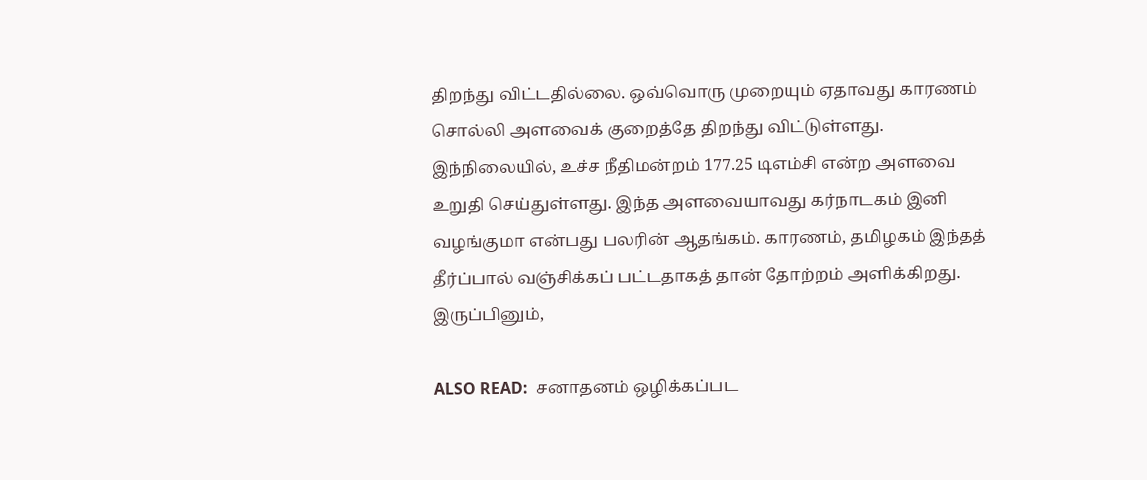திறந்து விட்டதில்லை. ஒவ்வொரு முறையும் ஏதாவது காரணம் சொல்லி அளவைக் குறைத்தே திறந்து விட்டுள்ளது. இந்நிலையில், உச்ச நீதிமன்றம் 177.25 டிஎம்சி என்ற அளவை உறுதி செய்துள்ளது. இந்த அளவையாவது கர்நாடகம் இனி வழங்குமா என்பது பலரின் ஆதங்கம். காரணம், தமிழகம் இந்தத் தீர்ப்பால் வஞ்சிக்கப் பட்டதாகத் தான் தோற்றம் அளிக்கிறது. இருப்பினும்,

ALSO READ:  சனாதனம் ஒழிக்கப்பட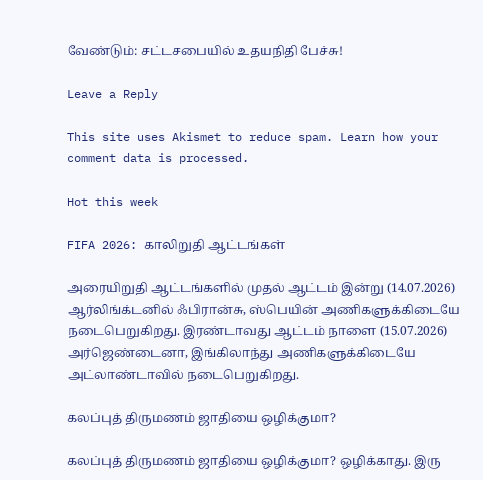வேண்டும்: சட்டசபையில் உதயநிதி பேச்சு!

Leave a Reply

This site uses Akismet to reduce spam. Learn how your comment data is processed.

Hot this week

FIFA 2026: காலிறுதி ஆட்டங்கள்

அரையிறுதி ஆட்டங்களில் முதல் ஆட்டம் இன்று (14.07.2026) ஆர்லிங்க்டனில் ஃபிரான்சு, ஸ்பெயின் அணிகளுக்கிடையே நடைபெறுகிறது. இரண்டாவது ஆட்டம் நாளை (15.07.2026) அர்ஜெண்டைனா, இங்கிலாந்து அணிகளுக்கிடையே அட்லாண்டாவில் நடைபெறுகிறது.

கலப்புத் திருமணம் ஜாதியை ஒழிக்குமா?

கலப்புத் திருமணம் ஜாதியை ஒழிக்குமா? ஒழிக்காது. இரு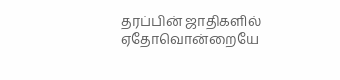தரப்பின் ஜாதிகளில் ஏதோவொன்றையே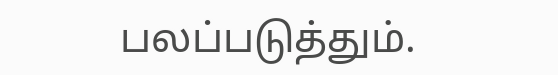பலப்படுத்தும்.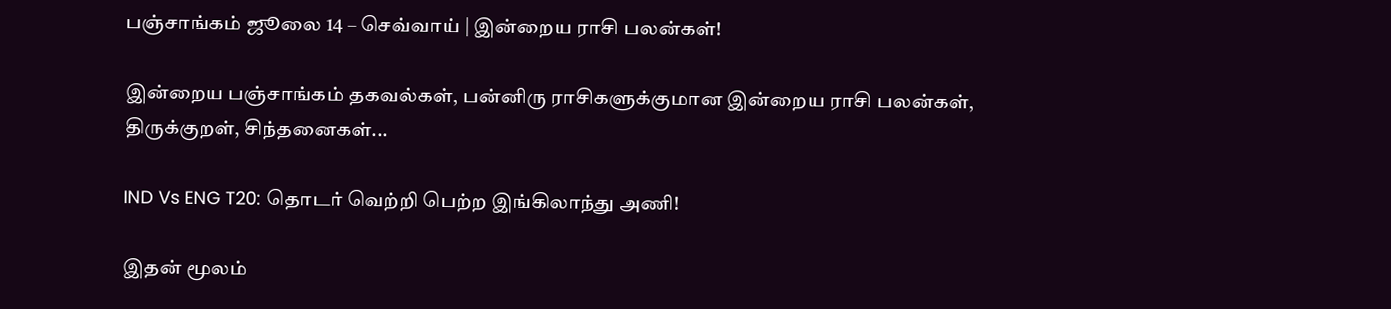பஞ்சாங்கம் ஜூலை 14 – செவ்வாய் | இன்றைய ராசி பலன்கள்!

இன்றைய பஞ்சாங்கம் தகவல்கள், பன்னிரு ராசிகளுக்குமான இன்றைய ராசி பலன்கள், திருக்குறள், சிந்தனைகள்...

IND Vs ENG T20: தொடர் வெற்றி பெற்ற இங்கிலாந்து அணி!

இதன் மூலம்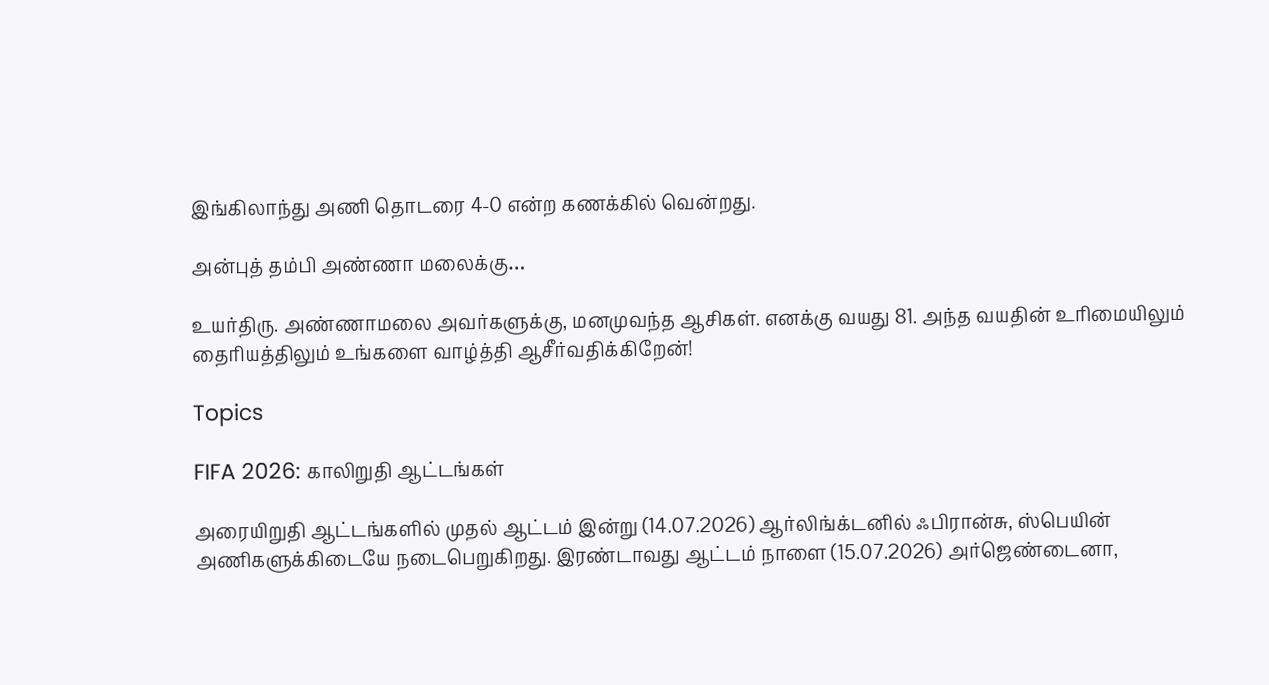இங்கிலாந்து அணி தொடரை 4-0 என்ற கணக்கில் வென்றது.

அன்புத் தம்பி அண்ணா மலைக்கு…

உயர்திரு. அண்ணாமலை அவர்களுக்கு, மனமுவந்த ஆசிகள். எனக்கு வயது 81. அந்த வயதின் உரிமையிலும் தைரியத்திலும் உங்களை வாழ்த்தி ஆசீர்வதிக்கிறேன்!

Topics

FIFA 2026: காலிறுதி ஆட்டங்கள்

அரையிறுதி ஆட்டங்களில் முதல் ஆட்டம் இன்று (14.07.2026) ஆர்லிங்க்டனில் ஃபிரான்சு, ஸ்பெயின் அணிகளுக்கிடையே நடைபெறுகிறது. இரண்டாவது ஆட்டம் நாளை (15.07.2026) அர்ஜெண்டைனா,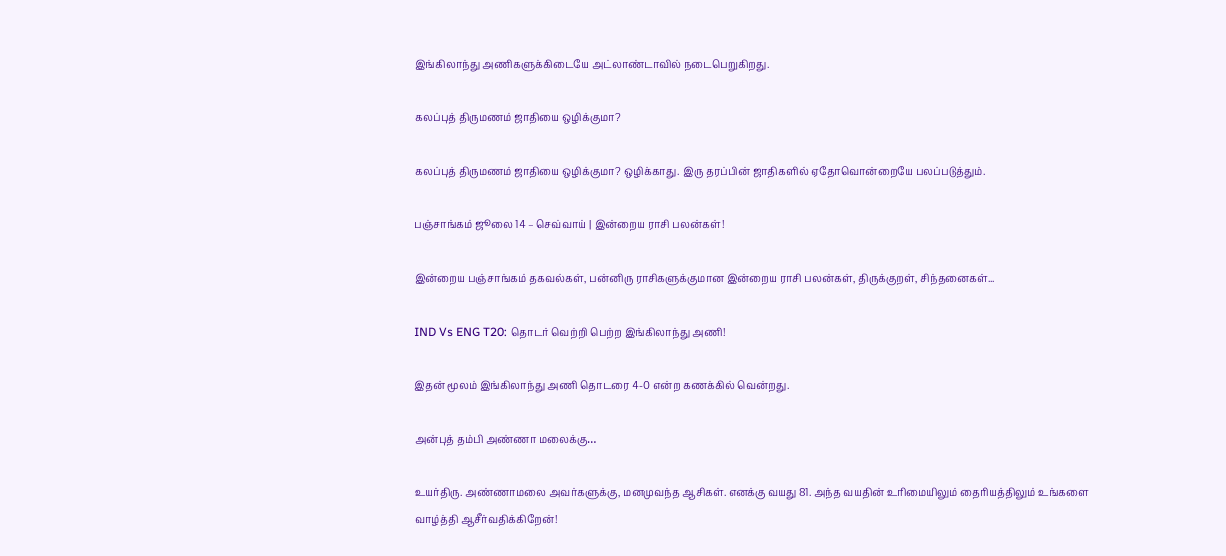இங்கிலாந்து அணிகளுக்கிடையே அட்லாண்டாவில் நடைபெறுகிறது.

கலப்புத் திருமணம் ஜாதியை ஒழிக்குமா?

கலப்புத் திருமணம் ஜாதியை ஒழிக்குமா? ஒழிக்காது. இரு தரப்பின் ஜாதிகளில் ஏதோவொன்றையே பலப்படுத்தும்.

பஞ்சாங்கம் ஜூலை 14 – செவ்வாய் | இன்றைய ராசி பலன்கள்!

இன்றைய பஞ்சாங்கம் தகவல்கள், பன்னிரு ராசிகளுக்குமான இன்றைய ராசி பலன்கள், திருக்குறள், சிந்தனைகள்...

IND Vs ENG T20: தொடர் வெற்றி பெற்ற இங்கிலாந்து அணி!

இதன் மூலம் இங்கிலாந்து அணி தொடரை 4-0 என்ற கணக்கில் வென்றது.

அன்புத் தம்பி அண்ணா மலைக்கு…

உயர்திரு. அண்ணாமலை அவர்களுக்கு, மனமுவந்த ஆசிகள். எனக்கு வயது 81. அந்த வயதின் உரிமையிலும் தைரியத்திலும் உங்களை வாழ்த்தி ஆசீர்வதிக்கிறேன்!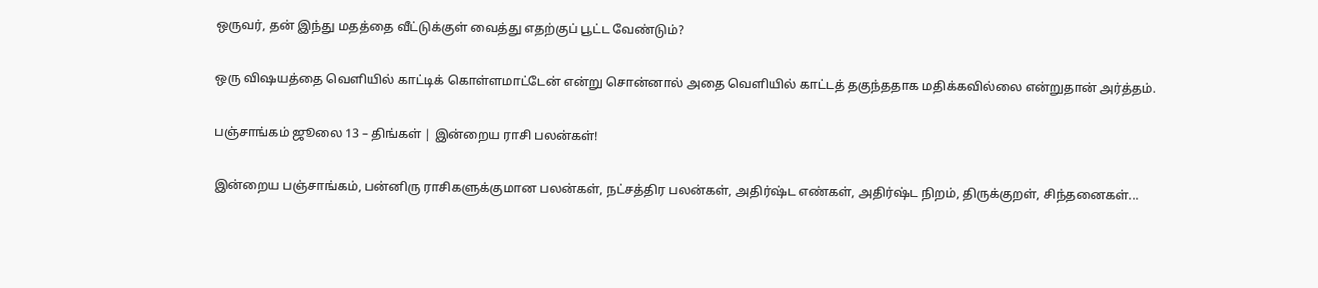ஒருவர், தன் இந்து மதத்தை வீட்டுக்குள் வைத்து எதற்குப் பூட்ட வேண்டும்?

ஒரு விஷயத்தை வெளியில் காட்டிக் கொள்ளமாட்டேன் என்று சொன்னால் அதை வெளியில் காட்டத் தகுந்ததாக மதிக்கவில்லை என்றுதான் அர்த்தம்.

பஞ்சாங்கம் ஜூலை 13 – திங்கள் | இன்றைய ராசி பலன்கள்!

இன்றைய பஞ்சாங்கம், பன்னிரு ராசிகளுக்குமான பலன்கள், நட்சத்திர பலன்கள், அதிர்ஷ்ட எண்கள், அதிர்ஷ்ட நிறம், திருக்குறள், சிந்தனைகள்...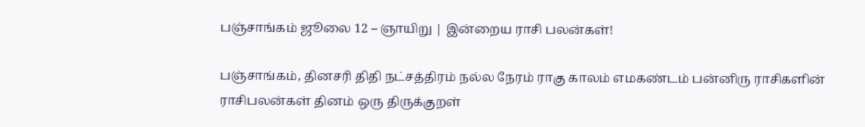பஞ்சாங்கம் ஜூலை 12 – ஞாயிறு | இன்றைய ராசி பலன்கள்!

பஞ்சாங்கம், தினசரி திதி நட்சத்திரம் நல்ல நேரம் ராகு காலம் எமகண்டம் பன்னிரு ராசிகளின் ராசிபலன்கள் தினம் ஒரு திருக்குறள்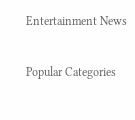Entertainment News

Popular Categories